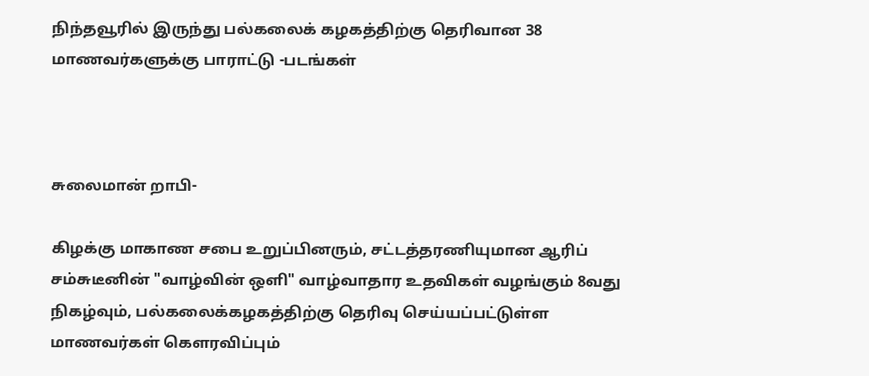நிந்தவூரில் இருந்து பல்கலைக் கழகத்திற்கு தெரிவான 38 மாணவர்களுக்கு பாராட்டு -படங்கள்



சுலைமான் றாபி-

கிழக்கு மாகாண சபை உறுப்பினரும், சட்டத்தரணியுமான ஆரிப் சம்சுடீனின் "வாழ்வின் ஒளி" வாழ்வாதார உதவிகள் வழங்கும் 8வது நிகழ்வும், பல்கலைக்கழகத்திற்கு தெரிவு செய்யப்பட்டுள்ள மாணவர்கள் கௌரவிப்பும்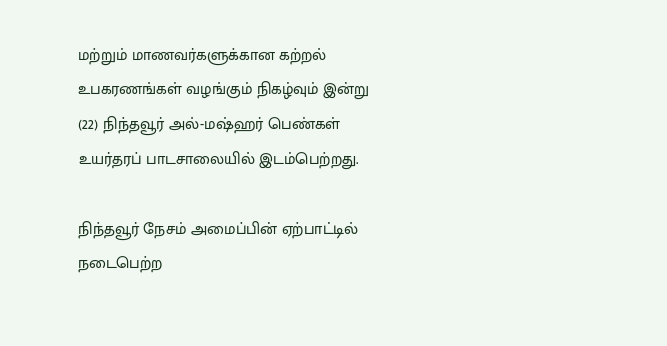மற்றும் மாணவர்களுக்கான கற்றல் உபகரணங்கள் வழங்கும் நிகழ்வும் இன்று (22) நிந்தவூர் அல்-மஷ்ஹர் பெண்கள் உயர்தரப் பாடசாலையில் இடம்பெற்றது.

நிந்தவூர் நேசம் அமைப்பின் ஏற்பாட்டில் நடைபெற்ற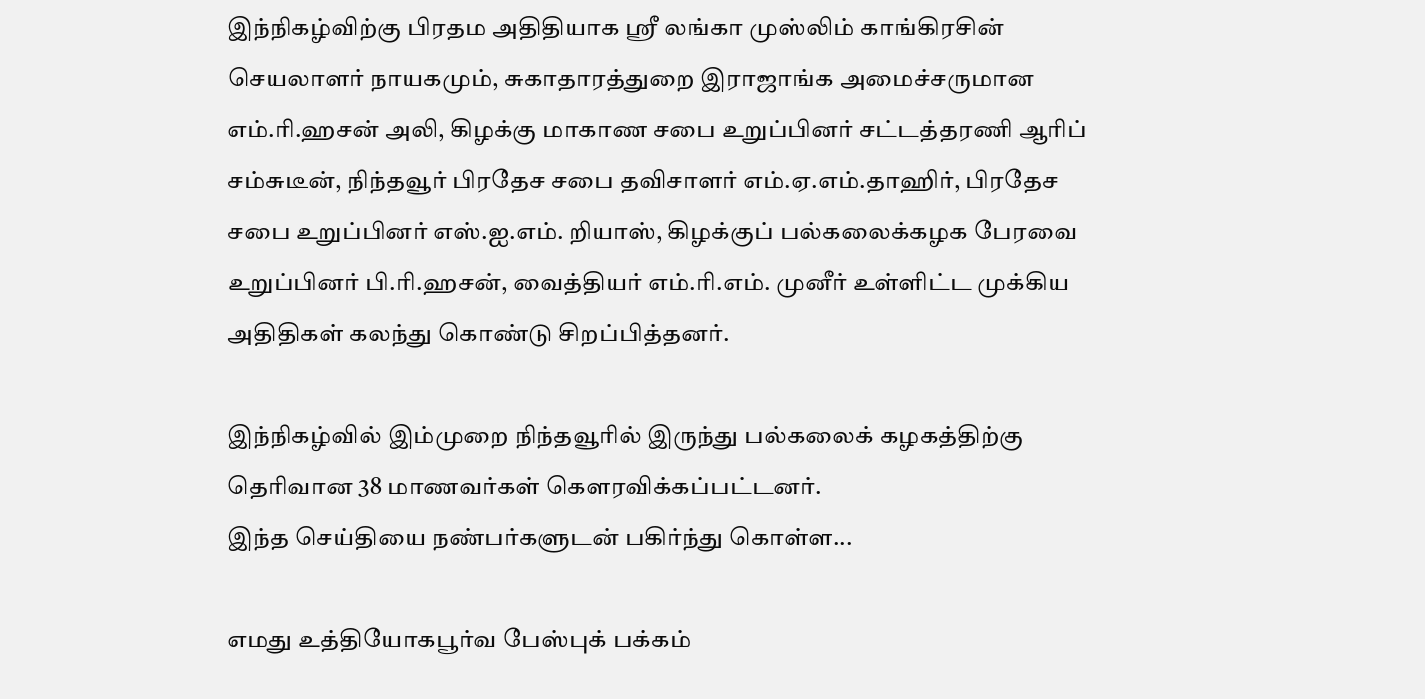இந்நிகழ்விற்கு பிரதம அதிதியாக ஸ்ரீ லங்கா முஸ்லிம் காங்கிரசின் செயலாளர் நாயகமும், சுகாதாரத்துறை இராஜாங்க அமைச்சருமான எம்.ரி.ஹசன் அலி, கிழக்கு மாகாண சபை உறுப்பினர் சட்டத்தரணி ஆரிப் சம்சுடீன், நிந்தவூர் பிரதேச சபை தவிசாளர் எம்.ஏ.எம்.தாஹிர், பிரதேச சபை உறுப்பினர் எஸ்.ஐ.எம். றியாஸ், கிழக்குப் பல்கலைக்கழக பேரவை உறுப்பினர் பி.ரி.ஹசன், வைத்தியர் எம்.ரி.எம். முனீர் உள்ளிட்ட முக்கிய அதிதிகள் கலந்து கொண்டு சிறப்பித்தனர்.

இந்நிகழ்வில் இம்முறை நிந்தவூரில் இருந்து பல்கலைக் கழகத்திற்கு தெரிவான 38 மாணவர்கள் கௌரவிக்கப்பட்டனர்.
இந்த செய்தியை நண்பர்களுடன் பகிர்ந்து கொள்ள...

எமது உத்தியோகபூர்வ பேஸ்புக் பக்கம்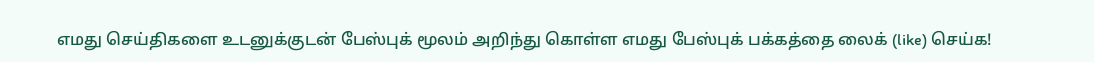எமது செய்திகளை உடனுக்குடன் பேஸ்புக் மூலம் அறிந்து கொள்ள எமது பேஸ்புக் பக்கத்தை லைக் (like) செய்க!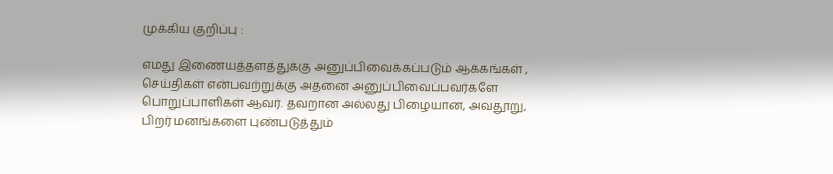முக்கிய குறிப்பு :

எமது இணையத்தளத்துக்கு அனுப்பிவைக்கப்படும் ஆக்கங்கள் , செய்திகள் என்பவற்றுக்கு அதனை அனுப்பிவைப்பவர்களே பொறுப்பாளிகள் ஆவர். தவறான அல்லது பிழையான, அவதூறு, பிறர் மனங்களை புண்படுத்தும்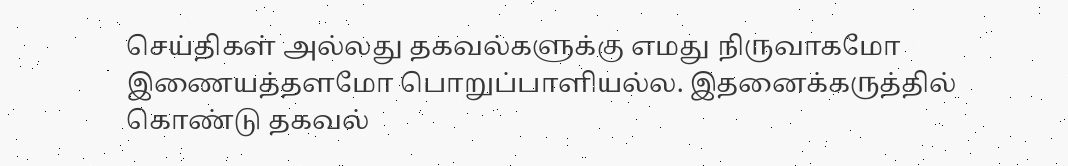செய்திகள் அல்லது தகவல்களுக்கு எமது நிருவாகமோ இணையத்தளமோ பொறுப்பாளியல்ல. இதனைக்கருத்தில் கொண்டு தகவல்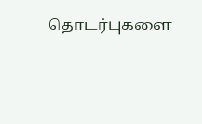தொடர்புகளை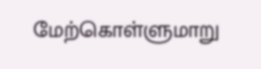மேற்கொள்ளுமாறு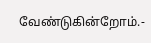வேண்டுகின்றோம்.-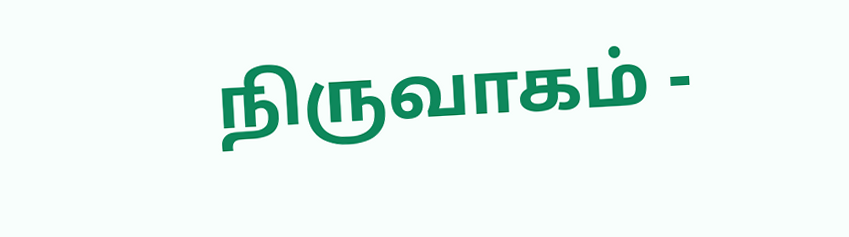நிருவாகம் -